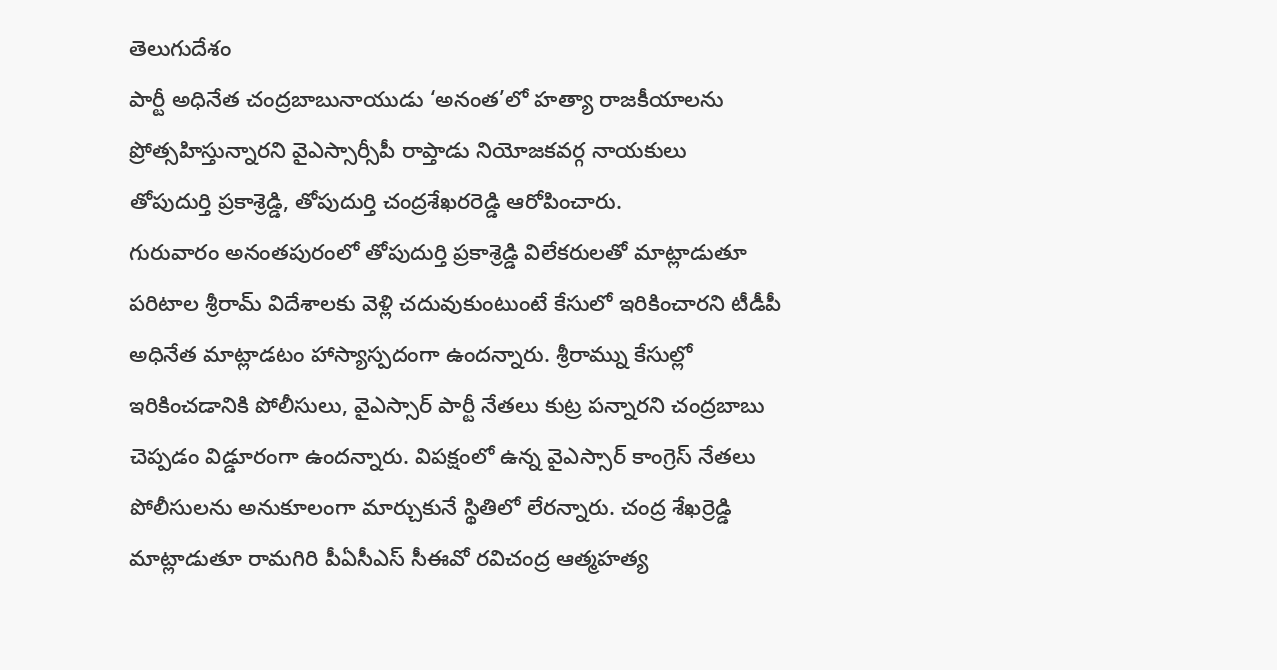తెలుగుదేశం
పార్టీ అధినేత చంద్రబాబునాయుడు ‘అనంత’లో హత్యా రాజకీయాలను
ప్రోత్సహిస్తున్నారని వైఎస్సార్సీపీ రాప్తాడు నియోజకవర్గ నాయకులు
తోపుదుర్తి ప్రకాశ్రెడ్డి, తోపుదుర్తి చంద్రశేఖరరెడ్డి ఆరోపించారు.
గురువారం అనంతపురంలో తోపుదుర్తి ప్రకాశ్రెడ్డి విలేకరులతో మాట్లాడుతూ
పరిటాల శ్రీరామ్ విదేశాలకు వెళ్లి చదువుకుంటుంటే కేసులో ఇరికించారని టీడీపీ
అధినేత మాట్లాడటం హాస్యాస్పదంగా ఉందన్నారు. శ్రీరామ్ను కేసుల్లో
ఇరికించడానికి పోలీసులు, వైఎస్సార్ పార్టీ నేతలు కుట్ర పన్నారని చంద్రబాబు
చెప్పడం విడ్డూరంగా ఉందన్నారు. విపక్షంలో ఉన్న వైఎస్సార్ కాంగ్రెస్ నేతలు
పోలీసులను అనుకూలంగా మార్చుకునే స్థితిలో లేరన్నారు. చంద్ర శేఖర్రెడ్డి
మాట్లాడుతూ రామగిరి పీఏసీఎస్ సీఈవో రవిచంద్ర ఆత్మహత్య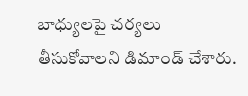బాధ్యులపై చర్యలు
తీసుకోవాలని డిమాండ్ చేశారు.